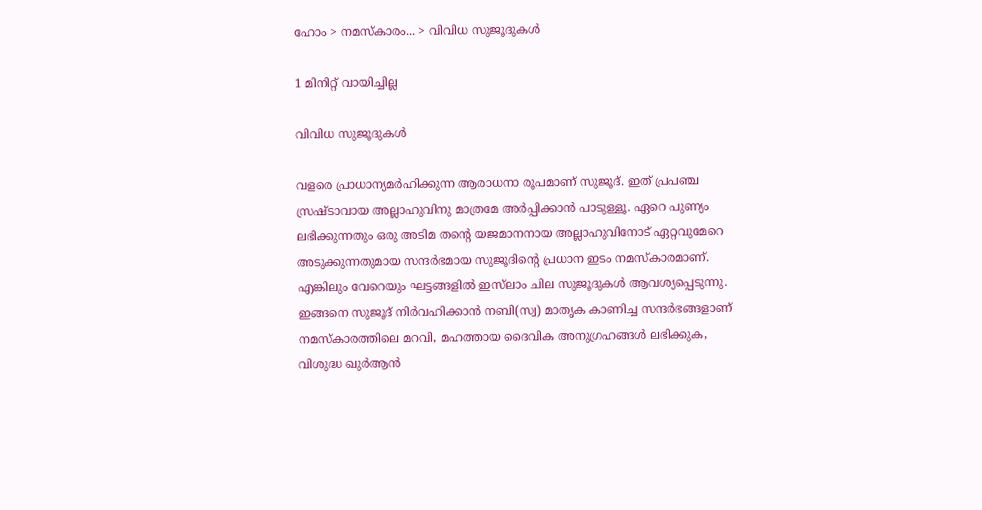ഹോം > നമസ്കാരം... > വിവിധ സുജൂദുകള്‍

1 മിനിറ്റ് വായിച്ചില്ല

വിവിധ സുജൂദുകള്‍

വളരെ പ്രാധാന്യമര്‍ഹിക്കുന്ന ആരാധനാ രൂപമാണ് സുജൂദ്. ഇത് പ്രപഞ്ച സ്രഷ്ടാവായ അല്ലാഹുവിനു മാത്രമേ അര്‍പ്പിക്കാന്‍ പാടുള്ളൂ. ഏറെ പുണ്യം ലഭിക്കുന്നതും ഒരു അടിമ തന്റെ യജമാനനായ അല്ലാഹുവിനോട് ഏറ്റവുമേറെ അടുക്കുന്നതുമായ സന്ദര്‍ഭമായ സുജൂദിന്റെ പ്രധാന ഇടം നമസ്‌കാരമാണ്. എങ്കിലും വേറെയും ഘട്ടങ്ങളില്‍ ഇസ്‌ലാം ചില സുജൂദുകള്‍ ആവശ്യപ്പെടുന്നു. ഇങ്ങനെ സുജൂദ് നിര്‍വഹിക്കാന്‍ നബി(സ്വ) മാതൃക കാണിച്ച സന്ദര്‍ഭങ്ങളാണ് നമസ്‌കാരത്തിലെ മറവി, മഹത്തായ ദൈവിക അനുഗ്രഹങ്ങള്‍ ലഭിക്കുക, വിശുദ്ധ ഖുര്‍ആന്‍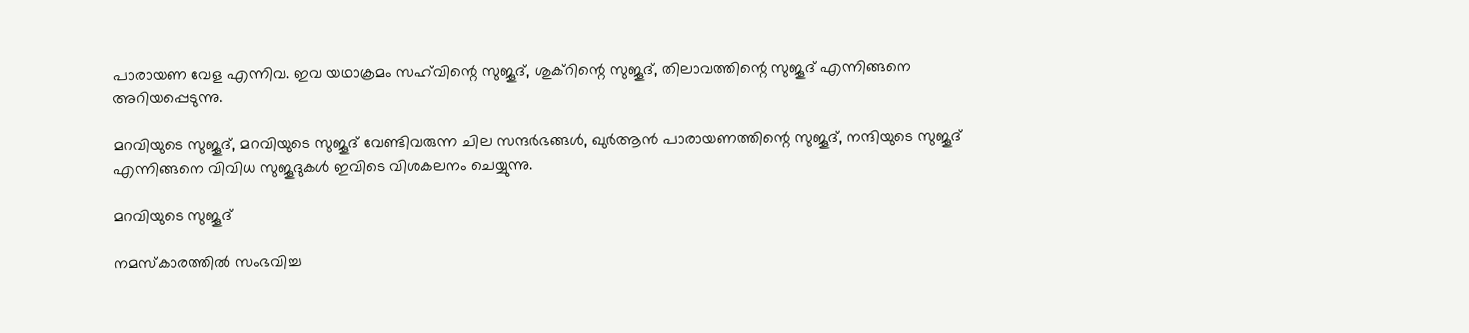പാരായണ വേള എന്നിവ. ഇവ യഥാക്രമം സഹ്‌വിന്റെ സുജൂദ്, ശുക്‌റിന്റെ സുജൂദ്, തിലാവത്തിന്റെ സുജൂദ് എന്നിങ്ങനെ അറിയപ്പെടുന്നു.

മറവിയുടെ സുജൂദ്, മറവിയുടെ സുജൂദ് വേണ്ടിവരുന്ന ചില സന്ദര്‍ഭങ്ങള്‍, ഖുര്‍ആന്‍ പാരായണത്തിന്റെ സുജൂദ്, നന്ദിയുടെ സുജൂദ് എന്നിങ്ങനെ വിവിധ സുജൂദുകള്‍ ഇവിടെ വിശകലനം ചെയ്യുന്നു.

മറവിയുടെ സുജൂദ്

നമസ്‌കാരത്തില്‍ സംഭവിച്ച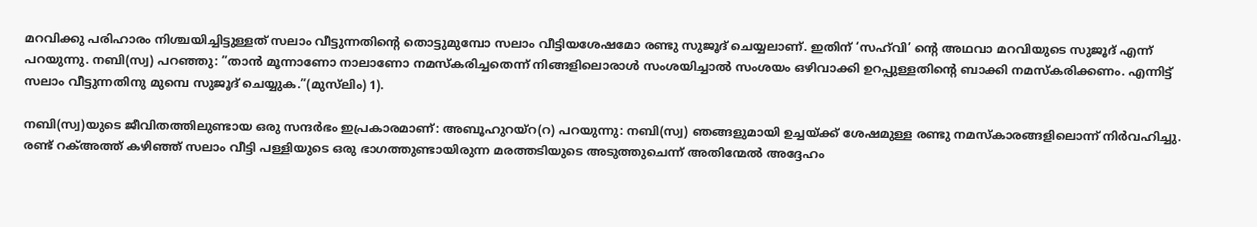മറവിക്കു പരിഹാരം നിശ്ചയിച്ചിട്ടുള്ളത് സലാം വീട്ടുന്നതിന്റെ തൊട്ടുമുമ്പോ സലാം വീട്ടിയശേഷമോ രണ്ടു സുജൂദ് ചെയ്യലാണ്. ഇതിന് ‘സഹ്‌വി’ ന്റെ അഥവാ മറവിയുടെ സുജൂദ് എന്ന് പറയുന്നു. നബി(സ്വ) പറഞ്ഞു: ”താന്‍ മൂന്നാണോ നാലാണോ നമസ്‌കരിച്ചതെന്ന് നിങ്ങളിലൊരാള്‍ സംശയിച്ചാല്‍ സംശയം ഒഴിവാക്കി ഉറപ്പുള്ളതിന്റെ ബാക്കി നമസ്‌കരിക്കണം. എന്നിട്ട് സലാം വീട്ടുന്നതിനു മുമ്പെ സുജൂദ് ചെയ്യുക.”(മുസ്‌ലിം) 1).

നബി(സ്വ)യുടെ ജീവിതത്തിലുണ്ടായ ഒരു സന്ദര്‍ഭം ഇപ്രകാരമാണ്: അബൂഹുറയ്‌റ(റ) പറയുന്നു: നബി(സ്വ) ഞങ്ങളുമായി ഉച്ചയ്ക്ക് ശേഷമുള്ള രണ്ടു നമസ്‌കാരങ്ങളിലൊന്ന് നിര്‍വഹിച്ചു. രണ്ട് റക്അത്ത് കഴിഞ്ഞ് സലാം വീട്ടി പള്ളിയുടെ ഒരു ഭാഗത്തുണ്ടായിരുന്ന മരത്തടിയുടെ അടുത്തുചെന്ന് അതിന്മേല്‍ അദ്ദേഹം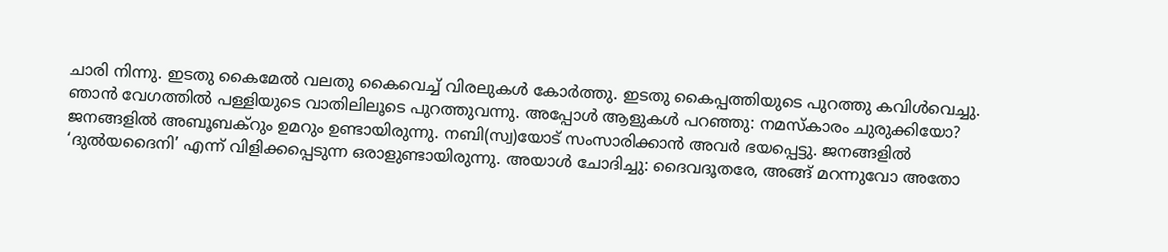ചാരി നിന്നു. ഇടതു കൈമേല്‍ വലതു കൈവെച്ച് വിരലുകള്‍ കോര്‍ത്തു. ഇടതു കൈപ്പത്തിയുടെ പുറത്തു കവിള്‍വെച്ചു. ഞാന്‍ വേഗത്തില്‍ പള്ളിയുടെ വാതിലിലൂടെ പുറത്തുവന്നു. അപ്പോള്‍ ആളുകള്‍ പറഞ്ഞു: നമസ്‌കാരം ചുരുക്കിയോ? ജനങ്ങളില്‍ അബൂബക്‌റും ഉമറും ഉണ്ടായിരുന്നു. നബി(സ്വ)യോട് സംസാരിക്കാന്‍ അവര്‍ ഭയപ്പെട്ടു. ജനങ്ങളില്‍ ‘ദുല്‍യദൈനി’ എന്ന് വിളിക്കപ്പെടുന്ന ഒരാളുണ്ടായിരുന്നു. അയാള്‍ ചോദിച്ചു: ദൈവദൂതരേ, അങ്ങ് മറന്നുവോ അതോ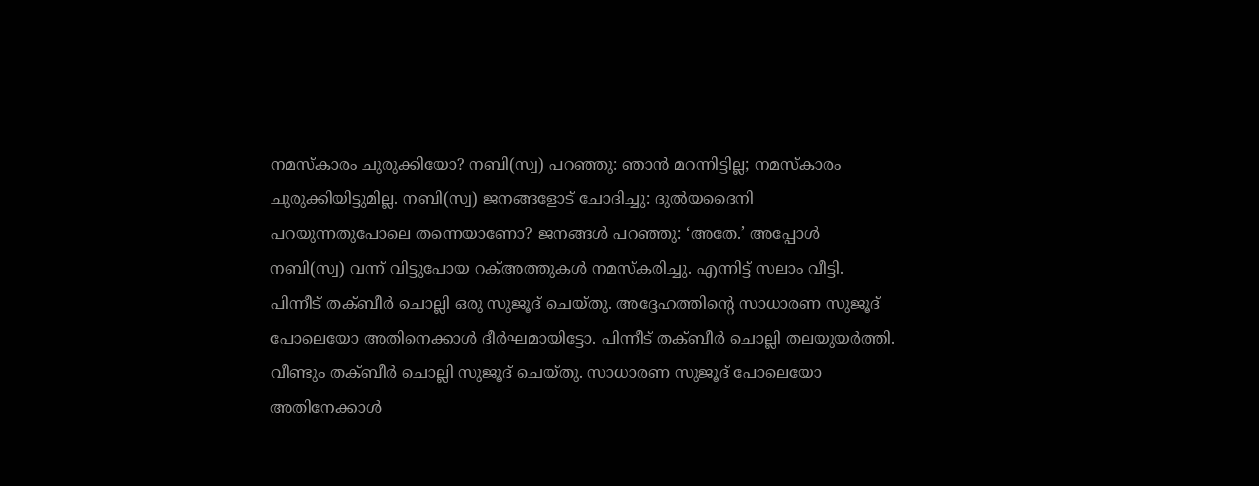നമസ്‌കാരം ചുരുക്കിയോ? നബി(സ്വ) പറഞ്ഞു: ഞാന്‍ മറന്നിട്ടില്ല; നമസ്‌കാരം ചുരുക്കിയിട്ടുമില്ല. നബി(സ്വ) ജനങ്ങളോട് ചോദിച്ചു: ദുല്‍യദൈനി പറയുന്നതുപോലെ തന്നെയാണോ? ജനങ്ങള്‍ പറഞ്ഞു: ‘അതേ.’ അപ്പോള്‍ നബി(സ്വ) വന്ന് വിട്ടുപോയ റക്അത്തുകള്‍ നമസ്‌കരിച്ചു. എന്നിട്ട് സലാം വീട്ടി. പിന്നീട് തക്ബീര്‍ ചൊല്ലി ഒരു സുജൂദ് ചെയ്തു. അദ്ദേഹത്തിന്റെ സാധാരണ സുജൂദ് പോലെയോ അതിനെക്കാള്‍ ദീര്‍ഘമായിട്ടോ. പിന്നീട് തക്ബീര്‍ ചൊല്ലി തലയുയര്‍ത്തി. വീണ്ടും തക്ബീര്‍ ചൊല്ലി സുജൂദ് ചെയ്തു. സാധാരണ സുജൂദ് പോലെയോ അതിനേക്കാള്‍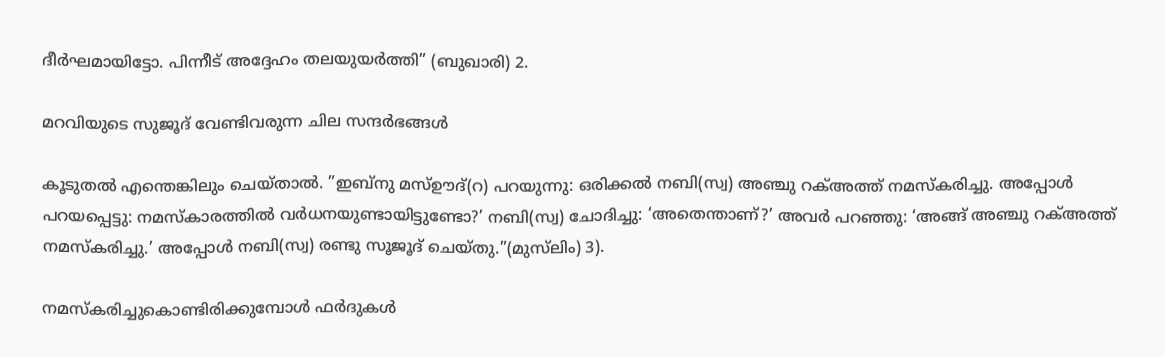ദീര്‍ഘമായിട്ടോ. പിന്നീട് അദ്ദേഹം തലയുയര്‍ത്തി” (ബുഖാരി) 2.

മറവിയുടെ സുജൂദ് വേണ്ടിവരുന്ന ചില സന്ദര്‍ഭങ്ങള്‍

കൂടുതല്‍ എന്തെങ്കിലും ചെയ്താല്‍. ”ഇബ്‌നു മസ്ഊദ്(റ) പറയുന്നു: ഒരിക്കല്‍ നബി(സ്വ) അഞ്ചു റക്അത്ത് നമസ്‌കരിച്ചു. അപ്പോള്‍ പറയപ്പെട്ടു: നമസ്‌കാരത്തില്‍ വര്‍ധനയുണ്ടായിട്ടുണ്ടോ?’ നബി(സ്വ) ചോദിച്ചു: ‘അതെന്താണ്?’ അവര്‍ പറഞ്ഞു: ‘അങ്ങ് അഞ്ചു റക്അത്ത് നമസ്‌കരിച്ചു.’ അപ്പോള്‍ നബി(സ്വ) രണ്ടു സൂജൂദ് ചെയ്തു.”(മുസ്‌ലിം) 3).

നമസ്‌കരിച്ചുകൊണ്ടിരിക്കുമ്പോള്‍ ഫര്‍ദുകള്‍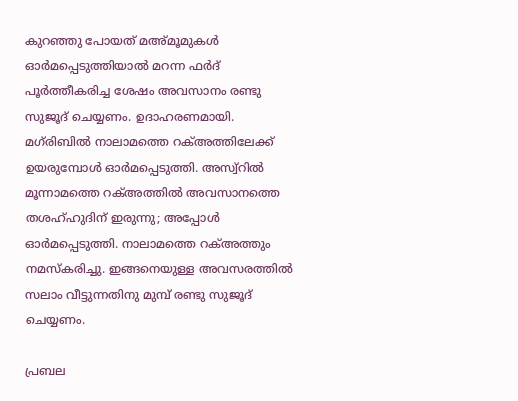കുറഞ്ഞു പോയത് മഅ്മൂമുകള്‍ ഓര്‍മപ്പെടുത്തിയാല്‍ മറന്ന ഫര്‍ദ് പൂര്‍ത്തീകരിച്ച ശേഷം അവസാനം രണ്ടു സുജൂദ് ചെയ്യണം. ഉദാഹരണമായി. മഗ്‌രിബില്‍ നാലാമത്തെ റക്അത്തിലേക്ക് ഉയരുമ്പോള്‍ ഓര്‍മപ്പെടുത്തി. അസ്വ്‌റില്‍ മൂന്നാമത്തെ റക്അത്തില്‍ അവസാനത്തെ തശഹ്ഹുദിന് ഇരുന്നു; അപ്പോള്‍ ഓര്‍മപ്പെടുത്തി. നാലാമത്തെ റക്അത്തും നമസ്‌കരിച്ചു. ഇങ്ങനെയുള്ള അവസരത്തില്‍ സലാം വീട്ടുന്നതിനു മുമ്പ് രണ്ടു സുജൂദ് ചെയ്യണം.

പ്രബല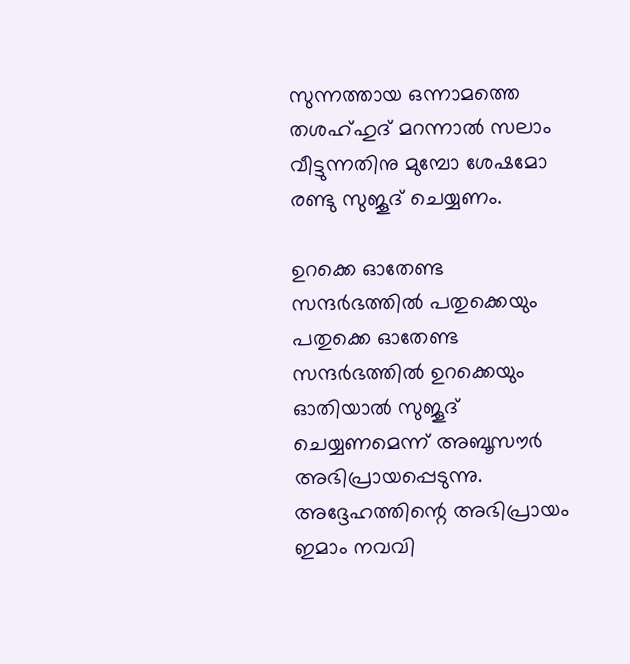സുന്നത്തായ ഒന്നാമത്തെ തശഹ്ഹുദ് മറന്നാല്‍ സലാം വീട്ടുന്നതിനു മുമ്പോ ശേഷമോ രണ്ടു സുജൂദ് ചെയ്യണം.

ഉറക്കെ ഓതേണ്ട സന്ദര്‍ഭത്തില്‍ പതുക്കെയും പതുക്കെ ഓതേണ്ട സന്ദര്‍ഭത്തില്‍ ഉറക്കെയും ഓതിയാല്‍ സുജൂദ് ചെയ്യണമെന്ന് അബൂസൗര്‍ അഭിപ്രായപ്പെടുന്നു. അദ്ദേഹത്തിന്റെ അഭിപ്രായം ഇമാം നവവി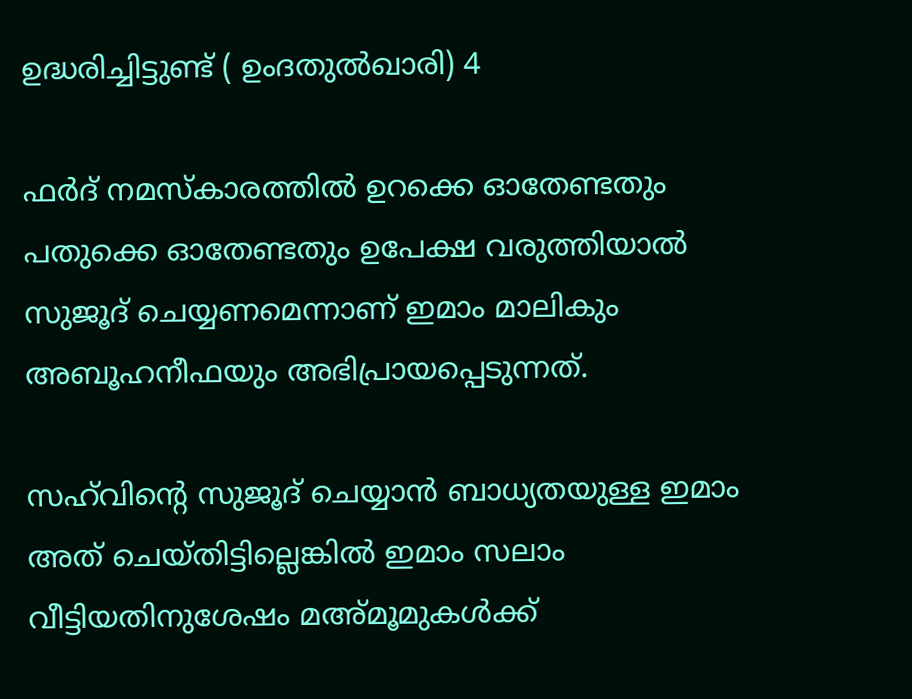ഉദ്ധരിച്ചിട്ടുണ്ട് ( ഉംദതുല്‍ഖാരി) 4

ഫര്‍ദ് നമസ്‌കാരത്തില്‍ ഉറക്കെ ഓതേണ്ടതും പതുക്കെ ഓതേണ്ടതും ഉപേക്ഷ വരുത്തിയാല്‍ സുജൂദ് ചെയ്യണമെന്നാണ് ഇമാം മാലികും അബൂഹനീഫയും അഭിപ്രായപ്പെടുന്നത്.

സഹ്‌വിന്റെ സുജൂദ് ചെയ്യാന്‍ ബാധ്യതയുള്ള ഇമാം അത് ചെയ്തിട്ടില്ലെങ്കില്‍ ഇമാം സലാം വീട്ടിയതിനുശേഷം മഅ്മൂമുകള്‍ക്ക്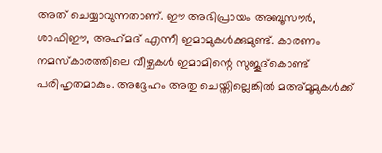അത് ചെയ്യാവുന്നതാണ്. ഈ അഭിപ്രായം അബൂസൗര്‍, ശാഫിഈ, അഹ്‌മദ് എന്നീ ഇമാമുകള്‍ക്കുമുണ്ട്. കാരണം നമസ്‌കാരത്തിലെ വീഴ്ചകള്‍ ഇമാമിന്റെ സുജൂദ്‌കൊണ്ട് പരിഹൃതമാകും. അദ്ദേഹം അതു ചെയ്തില്ലെങ്കില്‍ മഅ്മൂമുകള്‍ക്ക്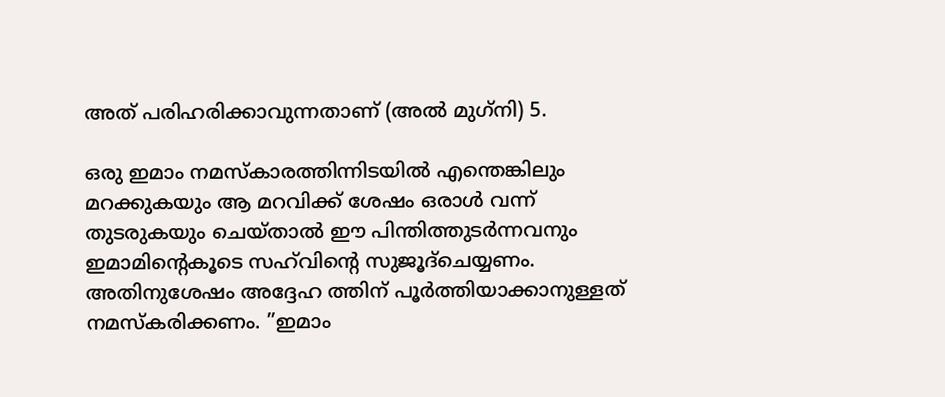അത് പരിഹരിക്കാവുന്നതാണ് (അല്‍ മുഗ്‌നി) 5.

ഒരു ഇമാം നമസ്‌കാരത്തിന്നിടയില്‍ എന്തെങ്കിലും മറക്കുകയും ആ മറവിക്ക് ശേഷം ഒരാള്‍ വന്ന് തുടരുകയും ചെയ്താല്‍ ഈ പിന്തിത്തുടര്‍ന്നവനും ഇമാമിന്റെകൂടെ സഹ്‌വിന്റെ സുജൂദ്‌ചെയ്യണം. അതിനുശേഷം അദ്ദേഹ ത്തിന് പൂര്‍ത്തിയാക്കാനുള്ളത് നമസ്‌കരിക്കണം. ”ഇമാം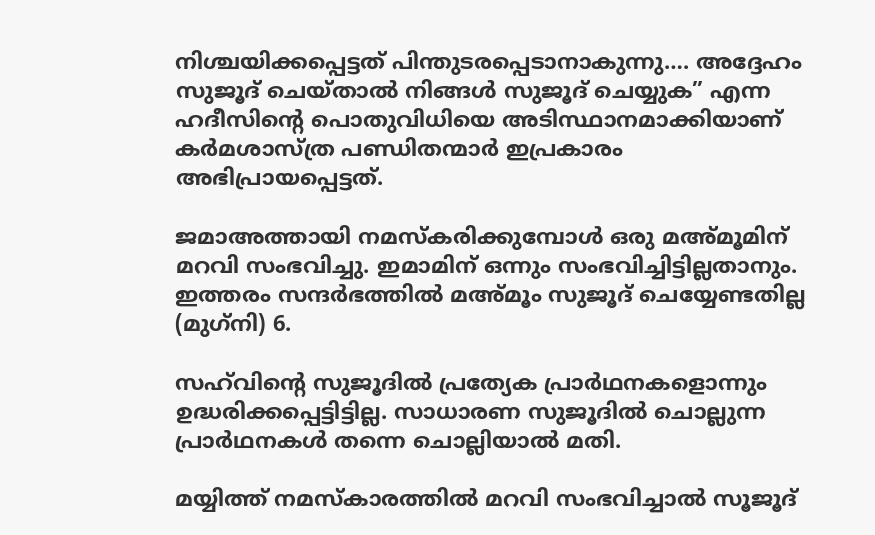നിശ്ചയിക്കപ്പെട്ടത് പിന്തുടരപ്പെടാനാകുന്നു…. അദ്ദേഹം സുജൂദ് ചെയ്താല്‍ നിങ്ങള്‍ സുജൂദ് ചെയ്യുക” എന്ന ഹദീസിന്റെ പൊതുവിധിയെ അടിസ്ഥാനമാക്കിയാണ് കര്‍മശാസ്ത്ര പണ്ഡിതന്മാര്‍ ഇപ്രകാരം അഭിപ്രായപ്പെട്ടത്.

ജമാഅത്തായി നമസ്‌കരിക്കുമ്പോള്‍ ഒരു മഅ്മൂമിന് മറവി സംഭവിച്ചു. ഇമാമിന് ഒന്നും സംഭവിച്ചിട്ടില്ലതാനും. ഇത്തരം സന്ദര്‍ഭത്തില്‍ മഅ്മൂം സുജൂദ് ചെയ്യേണ്ടതില്ല (മുഗ്‌നി) 6.

സഹ്‌വിന്റെ സുജൂദില്‍ പ്രത്യേക പ്രാര്‍ഥനകളൊന്നും ഉദ്ധരിക്കപ്പെട്ടിട്ടില്ല. സാധാരണ സുജൂദില്‍ ചൊല്ലുന്ന പ്രാര്‍ഥനകള്‍ തന്നെ ചൊല്ലിയാല്‍ മതി.

മയ്യിത്ത് നമസ്‌കാരത്തില്‍ മറവി സംഭവിച്ചാല്‍ സൂജൂദ്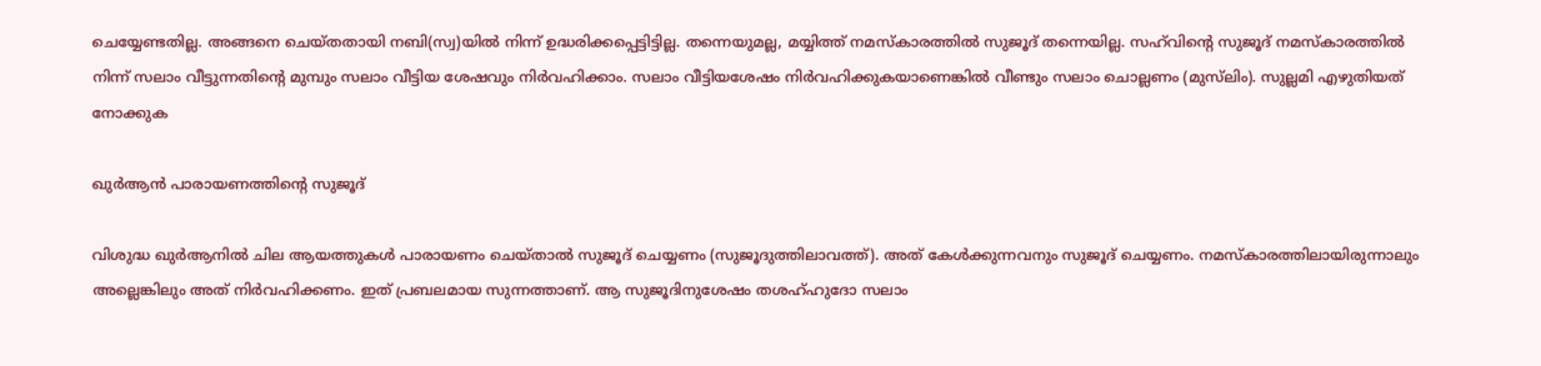ചെയ്യേണ്ടതില്ല. അങ്ങനെ ചെയ്തതായി നബി(സ്വ)യില്‍ നിന്ന് ഉദ്ധരിക്കപ്പെട്ടിട്ടില്ല. തന്നെയുമല്ല, മയ്യിത്ത് നമസ്‌കാരത്തില്‍ സുജൂദ് തന്നെയില്ല. സഹ്‌വിന്റെ സുജൂദ് നമസ്‌കാരത്തില്‍ നിന്ന് സലാം വീട്ടുന്നതിന്റെ മുമ്പും സലാം വീട്ടിയ ശേഷവും നിര്‍വഹിക്കാം. സലാം വീട്ടിയശേഷം നിര്‍വഹിക്കുകയാണെങ്കില്‍ വീണ്ടും സലാം ചൊല്ലണം (മുസ്‌ലിം). സുല്ലമി എഴുതിയത് നോക്കുക

ഖുര്‍ആന്‍ പാരായണത്തിന്റെ സുജൂദ്

വിശുദ്ധ ഖുര്‍ആനില്‍ ചില ആയത്തുകള്‍ പാരായണം ചെയ്താല്‍ സുജൂദ് ചെയ്യണം (സുജൂദുത്തിലാവത്ത്). അത് കേള്‍ക്കുന്നവനും സുജൂദ് ചെയ്യണം. നമസ്‌കാരത്തിലായിരുന്നാലും അല്ലെങ്കിലും അത് നിര്‍വഹിക്കണം. ഇത് പ്രബലമായ സുന്നത്താണ്. ആ സുജൂദിനുശേഷം തശഹ്ഹുദോ സലാം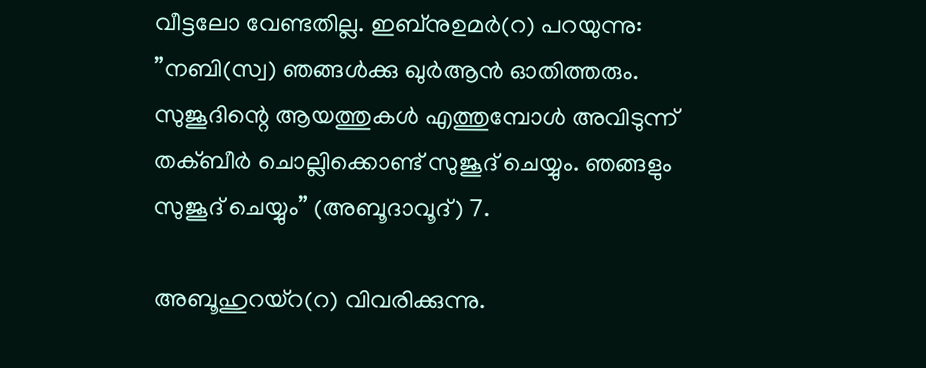വീട്ടലോ വേണ്ടതില്ല. ഇബ്‌നുഉമര്‍(റ) പറയുന്നു: ”നബി(സ്വ) ഞങ്ങള്‍ക്കു ഖുര്‍ആന്‍ ഓതിത്തരും. സുജൂദിന്റെ ആയത്തുകള്‍ എത്തുമ്പോള്‍ അവിടുന്ന് തക്ബീര്‍ ചൊല്ലിക്കൊണ്ട് സുജൂദ് ചെയ്യും. ഞങ്ങളും സുജൂദ് ചെയ്യും” (അബൂദാവൂദ്) 7.

അബൂഹുറയ്‌റ(റ) വിവരിക്കുന്നു.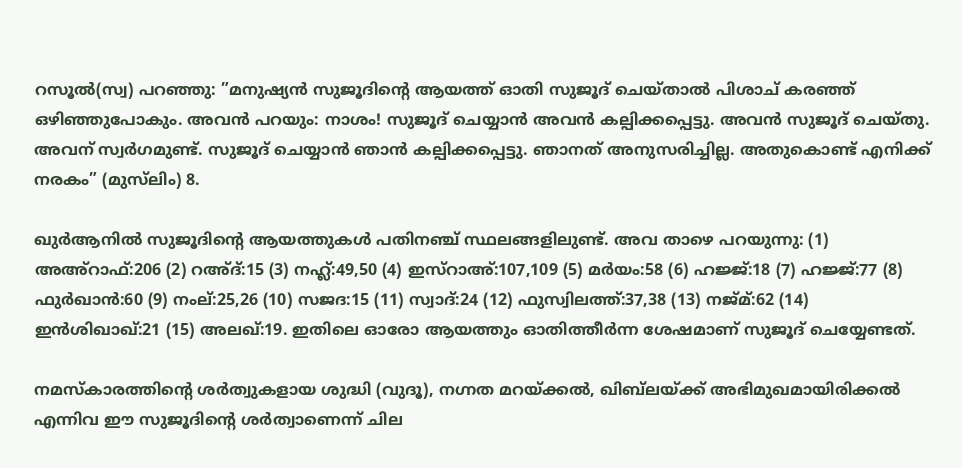റസൂല്‍(സ്വ) പറഞ്ഞു: ”മനുഷ്യന്‍ സുജൂദിന്റെ ആയത്ത് ഓതി സുജൂദ് ചെയ്താല്‍ പിശാച് കരഞ്ഞ് ഒഴിഞ്ഞുപോകും. അവന്‍ പറയും: നാശം! സുജൂദ് ചെയ്യാന്‍ അവന്‍ കല്പിക്കപ്പെട്ടു. അവന്‍ സുജൂദ് ചെയ്തു. അവന് സ്വര്‍ഗമുണ്ട്. സുജൂദ് ചെയ്യാന്‍ ഞാന്‍ കല്പിക്കപ്പെട്ടു. ഞാനത് അനുസരിച്ചില്ല. അതുകൊണ്ട് എനിക്ക് നരകം” (മുസ്‌ലിം) 8.

ഖുര്‍ആനില്‍ സുജൂദിന്റെ ആയത്തുകള്‍ പതിനഞ്ച് സ്ഥലങ്ങളിലുണ്ട്. അവ താഴെ പറയുന്നു: (1) അഅ്‌റാഫ്:206 (2) റഅ്ദ്:15 (3) നഹ്ല്‍:49,50 (4) ഇസ്‌റാഅ്:107,109 (5) മര്‍യം:58 (6) ഹജ്ജ്:18 (7) ഹജ്ജ്:77 (8) ഫുര്‍ഖാന്‍:60 (9) നംല്:25,26 (10) സജദ:15 (11) സ്വാദ്:24 (12) ഫുസ്വിലത്ത്:37,38 (13) നജ്മ്:62 (14) ഇന്‍ശിഖാഖ്:21 (15) അലഖ്:19. ഇതിലെ ഓരോ ആയത്തും ഓതിത്തീര്‍ന്ന ശേഷമാണ് സുജൂദ് ചെയ്യേണ്ടത്.

നമസ്‌കാരത്തിന്റെ ശര്‍ത്വുകളായ ശുദ്ധി (വുദൂ), നഗ്നത മറയ്ക്കല്‍, ഖിബ്‌ലയ്ക്ക് അഭിമുഖമായിരിക്കല്‍ എന്നിവ ഈ സുജൂദിന്റെ ശര്‍ത്വാണെന്ന് ചില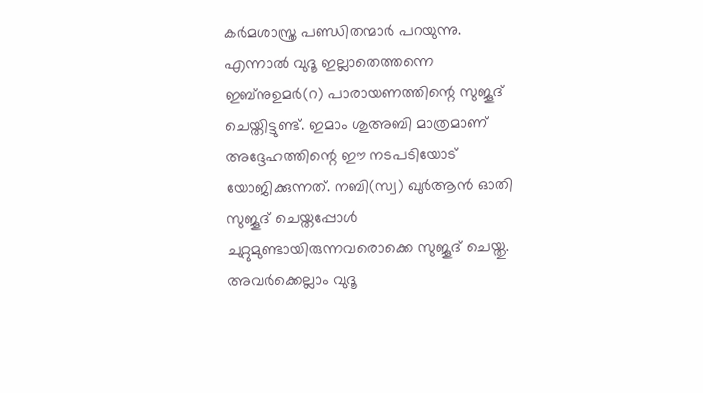കര്‍മശാസ്ത്ര പണ്ഡിതന്മാര്‍ പറയുന്നു. എന്നാല്‍ വുദൂ ഇല്ലാതെത്തന്നെ ഇബ്‌നുഉമര്‍(റ) പാരായണത്തിന്റെ സുജൂദ് ചെയ്തിട്ടുണ്ട്. ഇമാം ശുഅബി മാത്രമാണ് അദ്ദേഹത്തിന്റെ ഈ നടപടിയോട് യോജിക്കുന്നത്. നബി(സ്വ) ഖുര്‍ആന്‍ ഓതി സുജൂദ് ചെയ്തപ്പോള്‍ ചുറ്റുമുണ്ടായിരുന്നവരൊക്കെ സുജൂദ് ചെയ്തു. അവര്‍ക്കെല്ലാം വുദൂ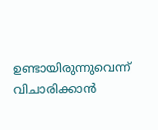ഉണ്ടായിരുന്നുവെന്ന് വിചാരിക്കാന്‍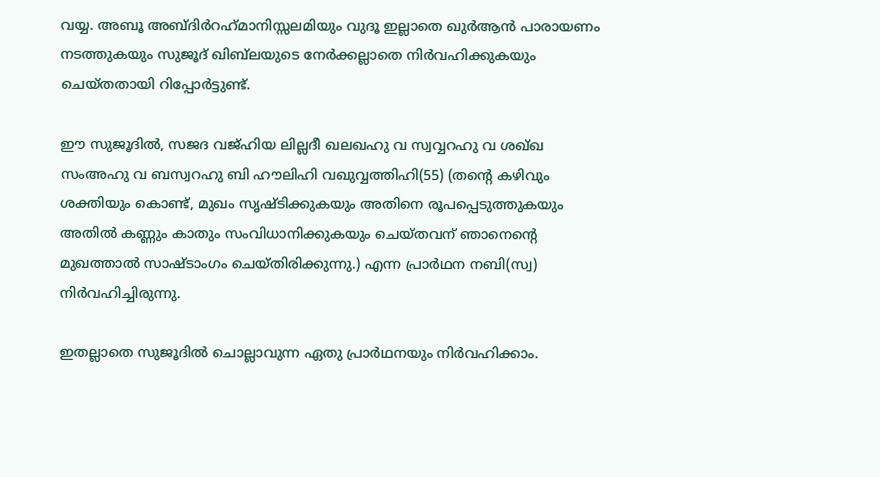വയ്യ. അബൂ അബ്ദിര്‍റഹ്‌മാനിസ്സലമിയും വുദൂ ഇല്ലാതെ ഖുര്‍ആന്‍ പാരായണം നടത്തുകയും സുജൂദ് ഖിബ്‌ലയുടെ നേര്‍ക്കല്ലാതെ നിര്‍വഹിക്കുകയും ചെയ്തതായി റിപ്പോര്‍ട്ടുണ്ട്.

ഈ സുജൂദില്‍, സജദ വജ്ഹിയ ലില്ലദീ ഖലഖഹു വ സ്വവ്വറഹു വ ശഖ്ഖ സംഅഹു വ ബസ്വറഹു ബി ഹൗലിഹി വഖുവ്വത്തിഹി(55) (തന്റെ കഴിവും ശക്തിയും കൊണ്ട്, മുഖം സൃഷ്ടിക്കുകയും അതിനെ രൂപപ്പെടുത്തുകയും അതില്‍ കണ്ണും കാതും സംവിധാനിക്കുകയും ചെയ്തവന് ഞാനെന്റെ മുഖത്താല്‍ സാഷ്ടാംഗം ചെയ്തിരിക്കുന്നു.) എന്ന പ്രാര്‍ഥന നബി(സ്വ) നിര്‍വഹിച്ചിരുന്നു.

ഇതല്ലാതെ സുജൂദില്‍ ചൊല്ലാവുന്ന ഏതു പ്രാര്‍ഥനയും നിര്‍വഹിക്കാം.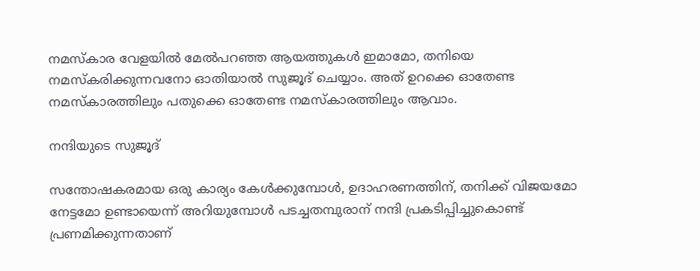നമസ്‌കാര വേളയില്‍ മേല്‍പറഞ്ഞ ആയത്തുകള്‍ ഇമാമോ, തനിയെ നമസ്‌കരിക്കുന്നവനോ ഓതിയാല്‍ സുജൂദ് ചെയ്യാം. അത് ഉറക്കെ ഓതേണ്ട നമസ്‌കാരത്തിലും പതുക്കെ ഓതേണ്ട നമസ്‌കാരത്തിലും ആവാം.

നന്ദിയുടെ സുജൂദ്

സന്തോഷകരമായ ഒരു കാര്യം കേള്‍ക്കുമ്പോള്‍, ഉദാഹരണത്തിന്, തനിക്ക് വിജയമോ നേട്ടമോ ഉണ്ടായെന്ന് അറിയുമ്പോള്‍ പടച്ചതമ്പുരാന് നന്ദി പ്രകടിപ്പിച്ചുകൊണ്ട് പ്രണമിക്കുന്നതാണ്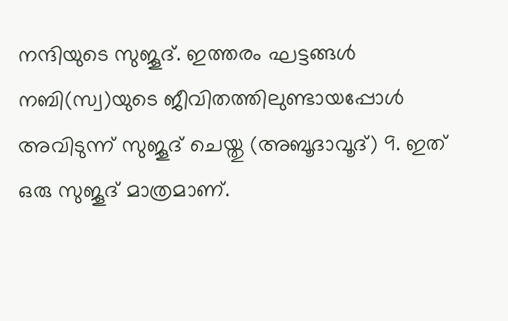നന്ദിയുടെ സുജൂദ്. ഇത്തരം ഘട്ടങ്ങള്‍ നബി(സ്വ)യുടെ ജീവിതത്തിലുണ്ടായപ്പോള്‍ അവിടുന്ന് സുജൂദ് ചെയ്തു (അബൂദാവൂദ്) 9. ഇത് ഒരു സുജൂദ് മാത്രമാണ്.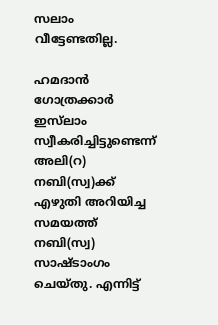സലാം വീട്ടേണ്ടതില്ല.

ഹമദാന്‍ ഗോത്രക്കാര്‍ ഇസ്‌ലാം സ്വീകരിച്ചിട്ടുണ്ടെന്ന് അലി(റ) നബി(സ്വ)ക്ക് എഴുതി അറിയിച്ച സമയത്ത് നബി(സ്വ) സാഷ്ടാംഗം ചെയ്തു. എന്നിട്ട്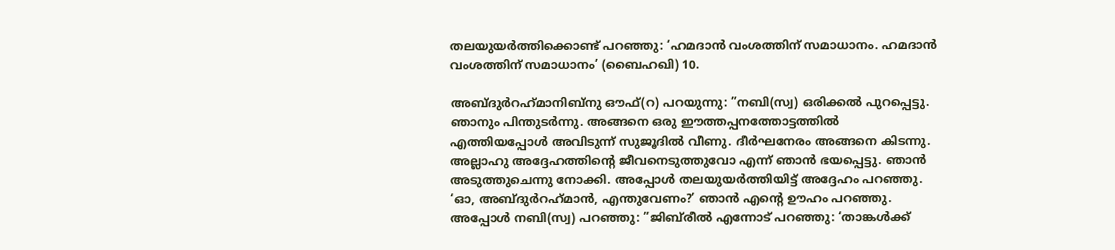തലയുയര്‍ത്തിക്കൊണ്ട് പറഞ്ഞു: ‘ഹമദാന്‍ വംശത്തിന് സമാധാനം. ഹമദാന്‍ വംശത്തിന് സമാധാനം’ (ബൈഹഖി) 10.

അബ്ദുര്‍റഹ്‌മാനിബ്‌നു ഔഫ്(റ) പറയുന്നു: ”നബി(സ്വ) ഒരിക്കല്‍ പുറപ്പെട്ടു. ഞാനും പിന്തുടര്‍ന്നു. അങ്ങനെ ഒരു ഈത്തപ്പനത്തോട്ടത്തില്‍ എത്തിയപ്പോള്‍ അവിടുന്ന് സുജൂദില്‍ വീണു. ദീര്‍ഘനേരം അങ്ങനെ കിടന്നു. അല്ലാഹു അദ്ദേഹത്തിന്റെ ജീവനെടുത്തുവോ എന്ന് ഞാന്‍ ഭയപ്പെട്ടു. ഞാന്‍ അടുത്തുചെന്നു നോക്കി. അപ്പോള്‍ തലയുയര്‍ത്തിയിട്ട് അദ്ദേഹം പറഞ്ഞു. ‘ഓ, അബ്ദുര്‍റഹ്‌മാന്‍, എന്തുവേണം?’ ഞാന്‍ എന്റെ ഊഹം പറഞ്ഞു. അപ്പോള്‍ നബി(സ്വ) പറഞ്ഞു: ”ജിബ്‌രീല്‍ എന്നോട് പറഞ്ഞു: ‘താങ്കള്‍ക്ക്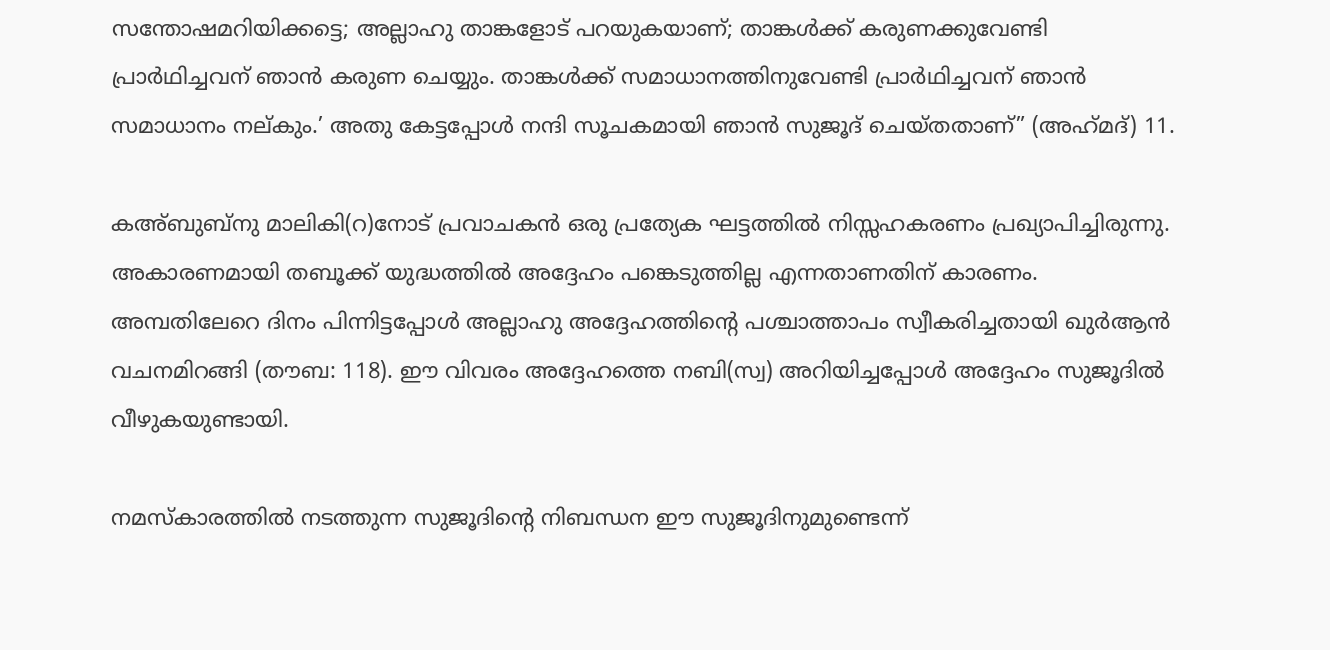സന്തോഷമറിയിക്കട്ടെ; അല്ലാഹു താങ്കളോട് പറയുകയാണ്; താങ്കള്‍ക്ക് കരുണക്കുവേണ്ടി പ്രാര്‍ഥിച്ചവന് ഞാന്‍ കരുണ ചെയ്യും. താങ്കള്‍ക്ക് സമാധാനത്തിനുവേണ്ടി പ്രാര്‍ഥിച്ചവന് ഞാന്‍ സമാധാനം നല്കും.’ അതു കേട്ടപ്പോള്‍ നന്ദി സൂചകമായി ഞാന്‍ സുജൂദ് ചെയ്തതാണ്” (അഹ്‌മദ്) 11.

കഅ്ബുബ്‌നു മാലികി(റ)നോട് പ്രവാചകന്‍ ഒരു പ്രത്യേക ഘട്ടത്തില്‍ നിസ്സഹകരണം പ്രഖ്യാപിച്ചിരുന്നു. അകാരണമായി തബൂക്ക് യുദ്ധത്തില്‍ അദ്ദേഹം പങ്കെടുത്തില്ല എന്നതാണതിന് കാരണം. അമ്പതിലേറെ ദിനം പിന്നിട്ടപ്പോള്‍ അല്ലാഹു അദ്ദേഹത്തിന്റെ പശ്ചാത്താപം സ്വീകരിച്ചതായി ഖുര്‍ആന്‍ വചനമിറങ്ങി (തൗബ: 118). ഈ വിവരം അദ്ദേഹത്തെ നബി(സ്വ) അറിയിച്ചപ്പോള്‍ അദ്ദേഹം സുജൂദില്‍ വീഴുകയുണ്ടായി.

നമസ്‌കാരത്തില്‍ നടത്തുന്ന സുജൂദിന്റെ നിബന്ധന ഈ സുജൂദിനുമുണ്ടെന്ന്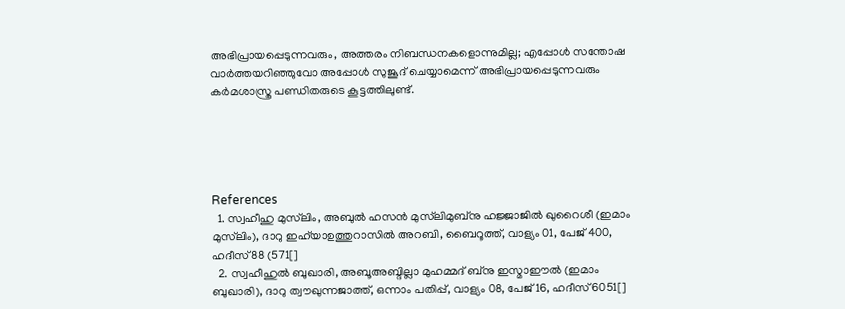അഭിപ്രായപ്പെടുന്നവരും, അത്തരം നിബന്ധനകളൊന്നുമില്ല; എപ്പോള്‍ സന്തോഷ വാര്‍ത്തയറിഞ്ഞുവോ അപ്പോള്‍ സുജൂദ് ചെയ്യാമെന്ന് അഭിപ്രായപ്പെടുന്നവരും കര്‍മശാസ്ത്ര പണ്ഡിതരുടെ കൂട്ടത്തിലുണ്ട്.





References
  1. സ്വഹീഹു മുസ്‌ലിം, അബുല്‍ ഹസന്‍ മുസ്‌ലിമുബ്‌നു ഹജ്ജാജില്‍ ഖുറൈശീ (ഇമാം മുസ്‌ലിം), ദാറു ഇഹ്‌യാഉത്തുറാസില്‍ അറബി, ബൈറൂത്ത്, വാള്യം 01, പേജ് 400, ഹദീസ് 88 (571[]
  2. സ്വഹീഹുല്‍ ബുഖാരി, അബൂഅബ്ദില്ലാ മുഹമ്മദ് ബ്‌നു ഇസ്മാഈല്‍ (ഇമാം ബുഖാരി), ദാറു ത്വൗഖുന്നജാത്ത്, ഒന്നാം പതിപ്പ്, വാള്യം 08, പേജ് 16, ഹദീസ് 6051[]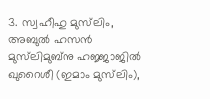3. സ്വഹീഹു മുസ്‌ലിം, അബുല്‍ ഹസന്‍ മുസ്‌ലിമുബ്‌നു ഹജ്ജാജില്‍ ഖുറൈശീ (ഇമാം മുസ്‌ലിം),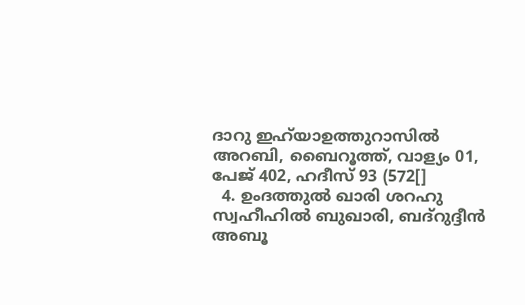ദാറു ഇഹ്‌യാഉത്തുറാസില്‍ അറബി, ബൈറൂത്ത്, വാള്യം 01, പേജ് 402, ഹദീസ് 93 (572[]
  4. ഉംദത്തുല്‍ ഖാരി ശറഹു സ്വഹീഹില്‍ ബുഖാരി, ബദ്‌റുദ്ദീന്‍ അബൂ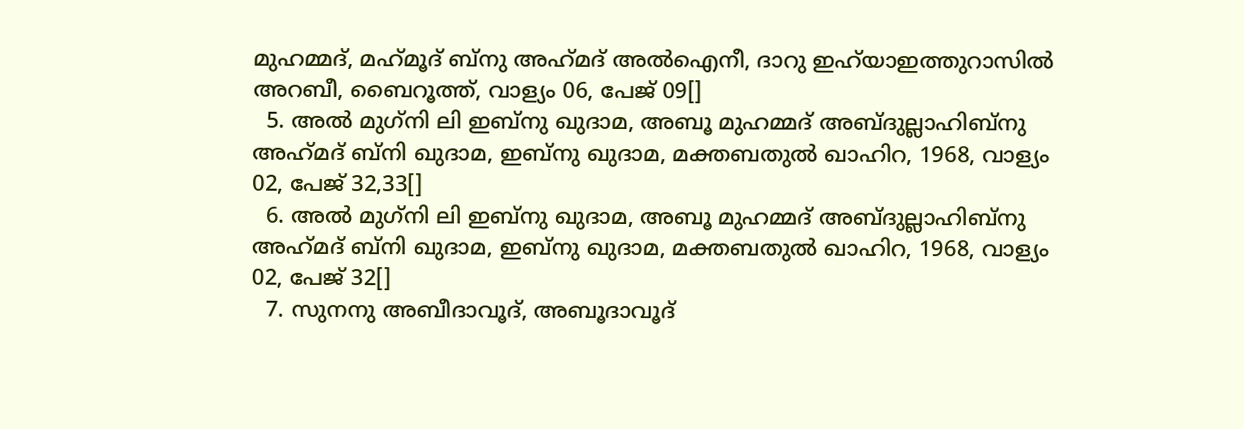മുഹമ്മദ്, മഹ്‌മൂദ് ബ്‌നു അഹ്‌മദ് അല്‍ഐനീ, ദാറു ഇഹ്‌യാഇത്തുറാസില്‍ അറബീ, ബൈറൂത്ത്, വാള്യം 06, പേജ് 09[]
  5. അല്‍ മുഗ്‌നി ലി ഇബ്‌നു ഖുദാമ, അബൂ മുഹമ്മദ് അബ്ദുല്ലാഹിബ്‌നു അഹ്‌മദ് ബ്‌നി ഖുദാമ, ഇബ്‌നു ഖുദാമ, മക്തബതുല്‍ ഖാഹിറ, 1968, വാള്യം 02, പേജ് 32,33[]
  6. അല്‍ മുഗ്‌നി ലി ഇബ്‌നു ഖുദാമ, അബൂ മുഹമ്മദ് അബ്ദുല്ലാഹിബ്‌നു അഹ്‌മദ് ബ്‌നി ഖുദാമ, ഇബ്‌നു ഖുദാമ, മക്തബതുല്‍ ഖാഹിറ, 1968, വാള്യം 02, പേജ് 32[]
  7. സുനനു അബീദാവൂദ്, അബൂദാവൂദ്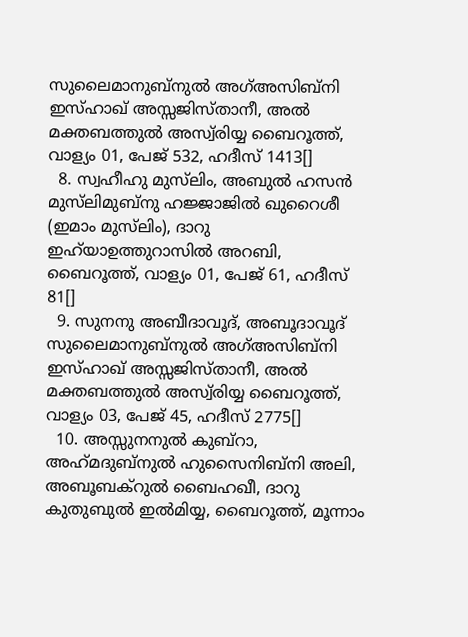സുലൈമാനുബ്‌നുല്‍ അഗ്അസിബ്‌നി ഇസ്ഹാഖ് അസ്സജിസ്താനീ, അല്‍ മക്തബത്തുല്‍ അസ്വ്‌രിയ്യ ബൈറൂത്ത്, വാള്യം 01, പേജ് 532, ഹദീസ് 1413[]
  8. സ്വഹീഹു മുസ്‌ലിം, അബുല്‍ ഹസന്‍ മുസ്‌ലിമുബ്‌നു ഹജ്ജാജില്‍ ഖുറൈശീ (ഇമാം മുസ്‌ലിം), ദാറു ഇഹ്‌യാഉത്തുറാസില്‍ അറബി, ബൈറൂത്ത്, വാള്യം 01, പേജ് 61, ഹദീസ് 81[]
  9. സുനനു അബീദാവൂദ്, അബൂദാവൂദ് സുലൈമാനുബ്‌നുല്‍ അഗ്അസിബ്‌നി ഇസ്ഹാഖ് അസ്സജിസ്താനീ, അല്‍ മക്തബത്തുല്‍ അസ്വ്‌രിയ്യ ബൈറൂത്ത്, വാള്യം 03, പേജ് 45, ഹദീസ് 2775[]
  10. അസ്സുനനുല്‍ കുബ്‌റാ, അഹ്‌മദുബ്‌നുല്‍ ഹുസൈനിബ്‌നി അലി, അബൂബക്‌റുല്‍ ബൈഹഖീ, ദാറു കുതുബുല്‍ ഇല്‍മിയ്യ, ബൈറൂത്ത്, മൂന്നാം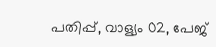പതിപ്പ്, വാള്യം 02, പേജ്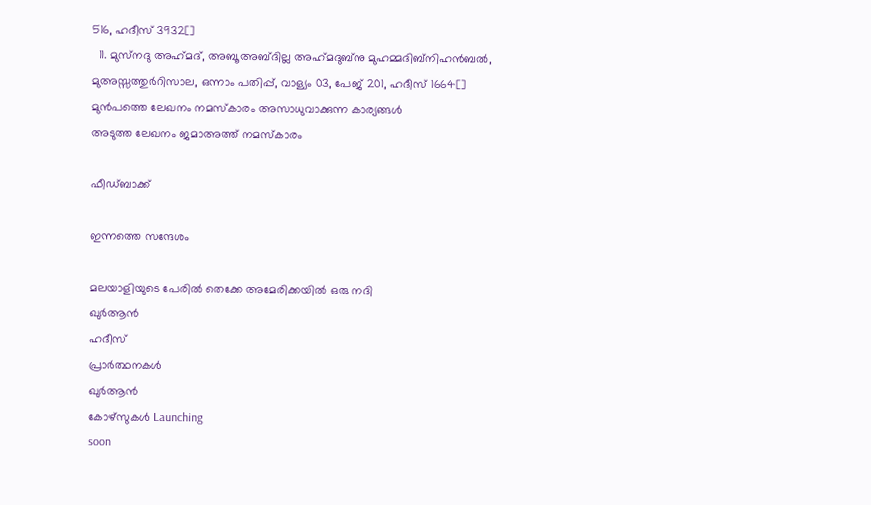516, ഹദീസ് 3932[]
  11. മുസ്‌നദു അഹ്‌മദ്, അബൂ അബ്ദില്ല അഹ്‌മദുബ്‌നു മുഹമ്മദിബ്‌നിഹന്‍ബല്‍, മുഅസ്സത്തുര്‍റിസാല, ഒന്നാം പതിപ്പ്, വാള്യം 03, പേജ് 201, ഹദീസ് 1664[]
മുൻപത്തെ ലേഖനം നമസ്കാരം അസാധുവാക്കുന്ന കാര്യങ്ങൾ
അടുത്ത ലേഖനം ജമാഅത്ത് നമസ്‌കാരം

ഫീഡ്ബാക്ക്

ഇന്നത്തെ സന്ദേശം

മലയാളിയുടെ പേരിൽ തെക്കേ അമേരിക്കയിൽ ഒരു നദി
ഖുർആൻ
ഹദീസ്
പ്രാർത്ഥനകൾ
ഖുർആൻ
കോഴ്സുകൾ Launching
soon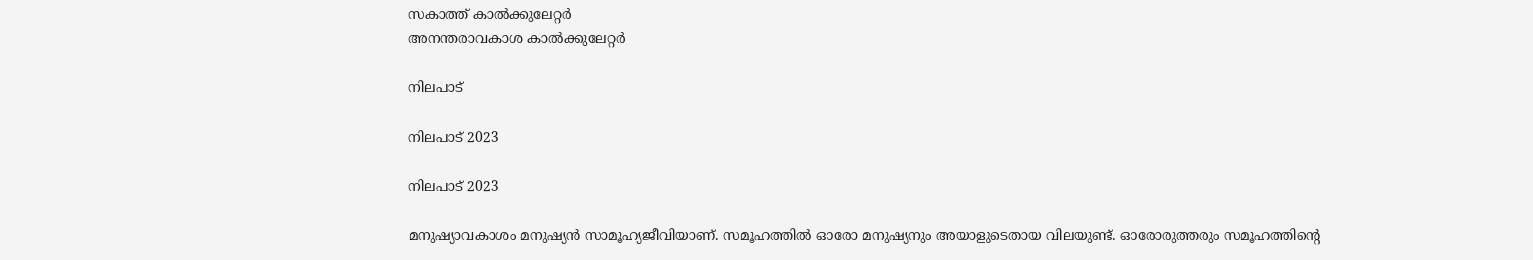സകാത്ത് കാൽക്കുലേറ്റർ
അനന്തരാവകാശ കാൽക്കുലേറ്റർ

നിലപാട്

നിലപാട് 2023

നിലപാട് 2023

മനുഷ്യാവകാശം മനുഷ്യന്‍ സാമൂഹ്യജീവിയാണ്. സമൂഹത്തില്‍ ഓരോ മനുഷ്യനും അയാളുടെതായ വിലയുണ്ട്. ഓരോരുത്തരും സമൂഹത്തിന്റെ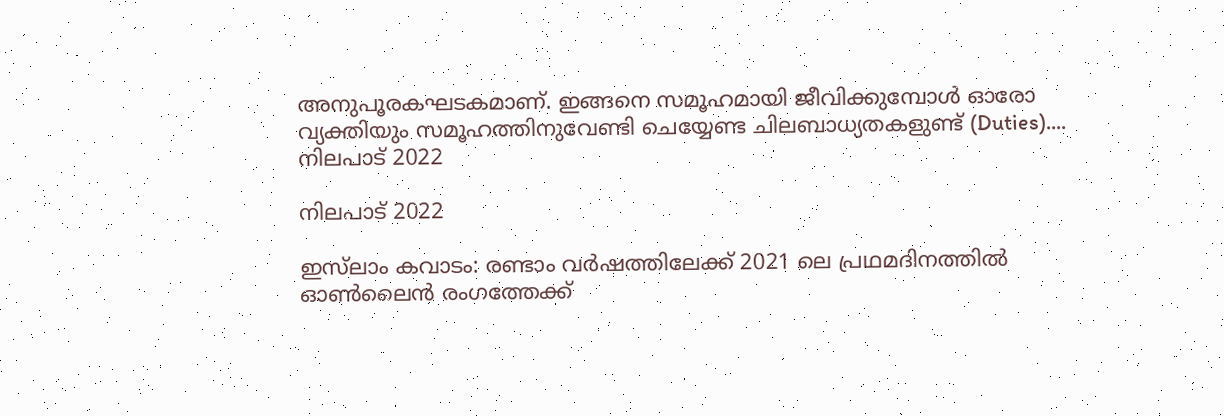അനുപൂരകഘടകമാണ്. ഇങ്ങനെ സമൂഹമായി ജീവിക്കുമ്പോള്‍ ഓരോ വ്യക്തിയും സമൂഹത്തിനുവേണ്ടി ചെയ്യേണ്ട ചിലബാധ്യതകളുണ്ട് (Duties)....
നിലപാട് 2022

നിലപാട് 2022

ഇസ്‌ലാം കവാടം: രണ്ടാം വര്‍ഷത്തിലേക്ക് 2021 ലെ പ്രഥമദിനത്തില്‍ ഓണ്‍ലൈന്‍ രംഗത്തേക്ക്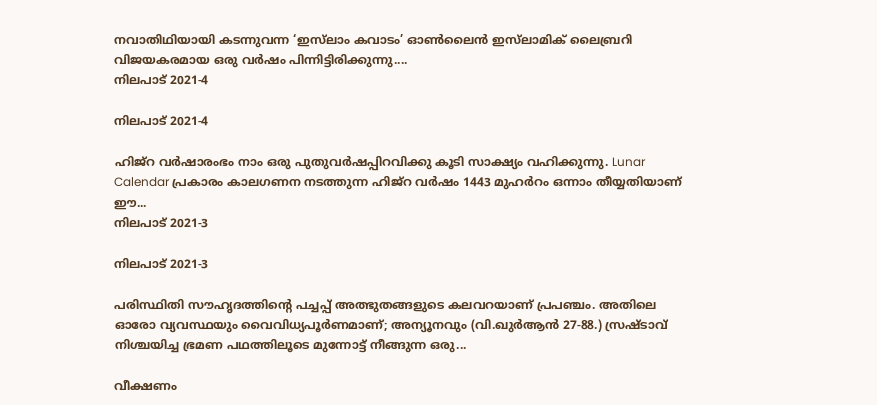നവാതിഥിയായി കടന്നുവന്ന ‘ഇസ്‌ലാം കവാടം’ ഓണ്‍ലൈന്‍ ഇസ്‌ലാമിക് ലൈബ്രറി വിജയകരമായ ഒരു വര്‍ഷം പിന്നിട്ടിരിക്കുന്നു....
നിലപാട് 2021-4

നിലപാട് 2021-4

ഹിജ്‌റ വര്‍ഷാരംഭം നാം ഒരു പുതുവര്‍ഷപ്പിറവിക്കു കൂടി സാക്ഷ്യം വഹിക്കുന്നു. Lunar Calendar പ്രകാരം കാലഗണന നടത്തുന്ന ഹിജ്‌റ വര്‍ഷം 1443 മുഹര്‍റം ഒന്നാം തീയ്യതിയാണ് ഈ...
നിലപാട് 2021-3

നിലപാട് 2021-3

പരിസ്ഥിതി സൗഹൃദത്തിന്റെ പച്ചപ്പ് അത്ഭുതങ്ങളുടെ കലവറയാണ് പ്രപഞ്ചം. അതിലെ ഓരോ വ്യവസ്ഥയും വൈവിധ്യപൂര്‍ണമാണ്; അന്യൂനവും (വി.ഖുര്‍ആന്‍ 27-88.) സ്രഷ്ടാവ് നിശ്ചയിച്ച ഭ്രമണ പഥത്തിലൂടെ മുന്നോട്ട് നീങ്ങുന്ന ഒരു...

വീക്ഷണം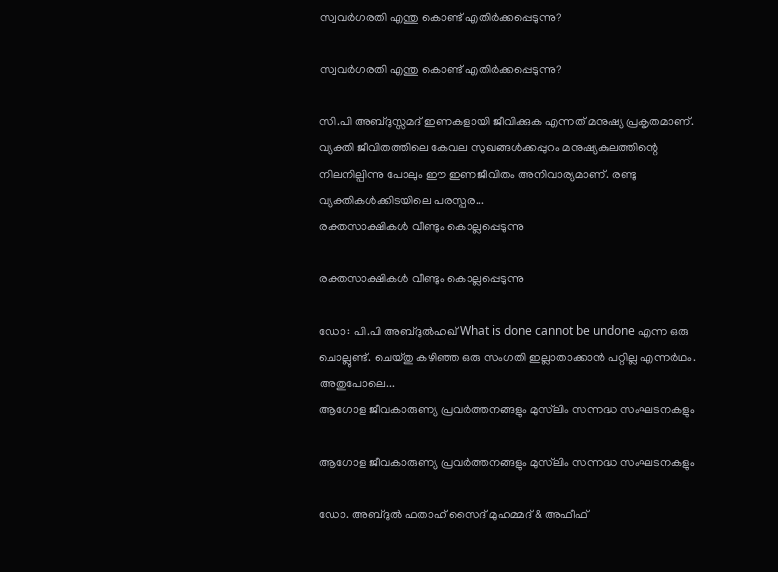സ്വവര്‍ഗരതി എന്തു കൊണ്ട് എതിര്‍ക്കപ്പെടുന്നു?

സ്വവര്‍ഗരതി എന്തു കൊണ്ട് എതിര്‍ക്കപ്പെടുന്നു?

സി.പി അബ്ദുസ്സമദ് ഇണകളായി ജീവിക്കുക എന്നത് മനുഷ്യ പ്രകൃതമാണ്. വ്യക്തി ജീവിതത്തിലെ കേവല സുഖങ്ങള്‍ക്കപ്പുറം മനുഷ്യകുലത്തിന്റെ നിലനില്പിന്നു പോലും ഈ ഇണജീവിതം അനിവാര്യമാണ്. രണ്ടു വ്യക്തികള്‍ക്കിടയിലെ പരസ്പര...
രക്തസാക്ഷികള്‍ വീണ്ടും കൊല്ലപ്പെടുന്നു

രക്തസാക്ഷികള്‍ വീണ്ടും കൊല്ലപ്പെടുന്നു

ഡോ: പി.പി അബ്ദുല്‍ഹഖ് What is done cannot be undone എന്ന ഒരു ചൊല്ലുണ്ട്. ചെയ്തു കഴിഞ്ഞ ഒരു സംഗതി ഇല്ലാതാക്കാന്‍ പറ്റില്ല എന്നര്‍ഥം. അതുപോലെ...
ആഗോള ജീവകാരുണ്യ പ്രവര്‍ത്തനങ്ങളും മുസ്‌ലിം സന്നദ്ധ സംഘടനകളും

ആഗോള ജീവകാരുണ്യ പ്രവര്‍ത്തനങ്ങളും മുസ്‌ലിം സന്നദ്ധ സംഘടനകളും

ഡോ. അബ്ദുല്‍ ഫതാഹ് സൈദ് മുഹമ്മദ് & അഫീഫ്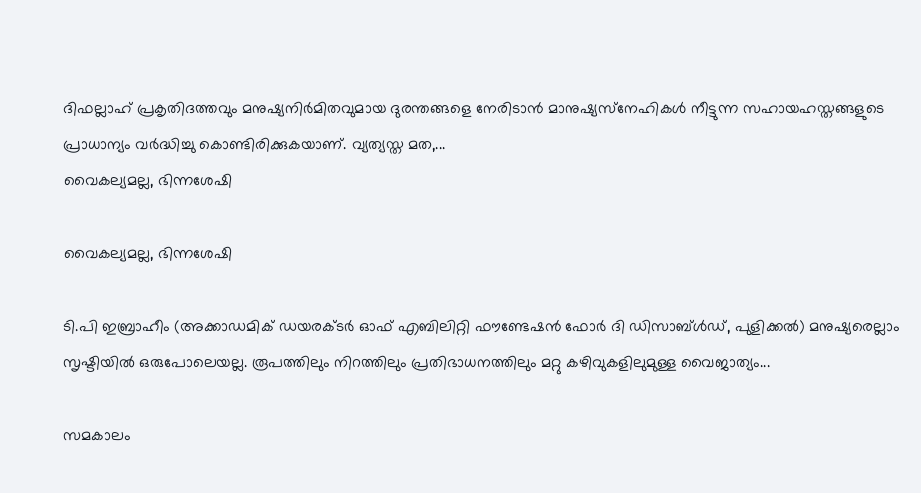ദിഫല്ലാഹ് പ്രകൃതിദത്തവും മനുഷ്യനിര്‍മിതവുമായ ദുരന്തങ്ങളെ നേരിടാന്‍ മാനുഷ്യസ്‌നേഹികള്‍ നീട്ടുന്ന സഹായഹസ്തങ്ങളുടെ പ്രാധാന്യം വര്‍ദ്ധിച്ചു കൊണ്ടിരിക്കുകയാണ്. വ്യത്യസ്ത മത,...
വൈകല്യമല്ല, ഭിന്നശേഷി

വൈകല്യമല്ല, ഭിന്നശേഷി

ടി.പി ഇബ്രാഹീം (അക്കാഡമിക് ഡയരക്ടര്‍ ഓഫ് എബിലിറ്റി ഫൗണ്ടേഷന്‍ ഫോര്‍ ദി ഡിസാബ്ള്‍ഡ്, പുളിക്കല്‍) മനുഷ്യരെല്ലാം സൃഷ്ടിയില്‍ ഒരുപോലെയല്ല. രൂപത്തിലും നിറത്തിലും പ്രതിഭാധനത്തിലും മറ്റു കഴിവുകളിലുമുള്ള വൈജാത്യം...

സമകാലം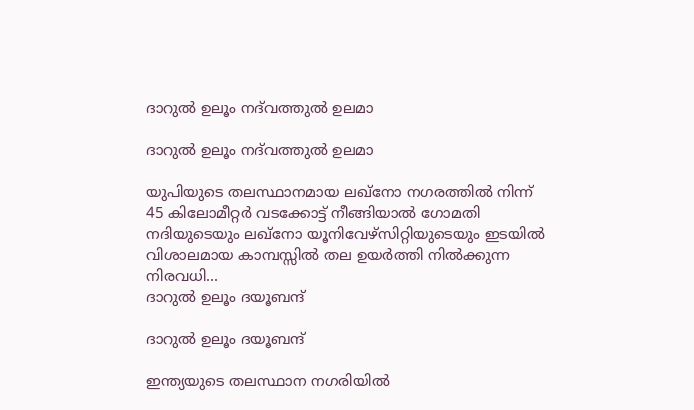ദാറുല്‍ ഉലൂം നദ്‌വത്തുല്‍ ഉലമാ

ദാറുല്‍ ഉലൂം നദ്‌വത്തുല്‍ ഉലമാ

യുപിയുടെ തലസ്ഥാനമായ ലഖ്‌നോ നഗരത്തില്‍ നിന്ന് 45 കിലോമീറ്റര്‍ വടക്കോട്ട് നീങ്ങിയാല്‍ ഗോമതി നദിയുടെയും ലഖ്‌നോ യൂനിവേഴ്‌സിറ്റിയുടെയും ഇടയില്‍ വിശാലമായ കാമ്പസ്സില്‍ തല ഉയര്‍ത്തി നില്‍ക്കുന്ന നിരവധി...
ദാറുല്‍ ഉലൂം ദയൂബന്ദ്

ദാറുല്‍ ഉലൂം ദയൂബന്ദ്

ഇന്ത്യയുടെ തലസ്ഥാന നഗരിയില്‍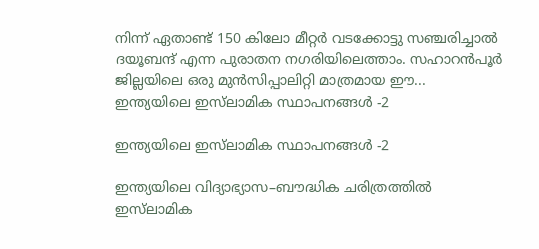നിന്ന് ഏതാണ്ട് 150 കിലോ മീറ്റര്‍ വടക്കോട്ടു സഞ്ചരിച്ചാല്‍ ദയൂബന്ദ് എന്ന പുരാതന നഗരിയിലെത്താം. സഹാറന്‍പൂര്‍ ജില്ലയിലെ ഒരു മുന്‍സിപ്പാലിറ്റി മാത്രമായ ഈ...
ഇന്ത്യയിലെ ഇസ്‌ലാമിക സ്ഥാപനങ്ങള്‍ -2

ഇന്ത്യയിലെ ഇസ്‌ലാമിക സ്ഥാപനങ്ങള്‍ -2

ഇന്ത്യയിലെ വിദ്യാഭ്യാസ–ബൗദ്ധിക ചരിത്രത്തില്‍ ഇസ്‌ലാമിക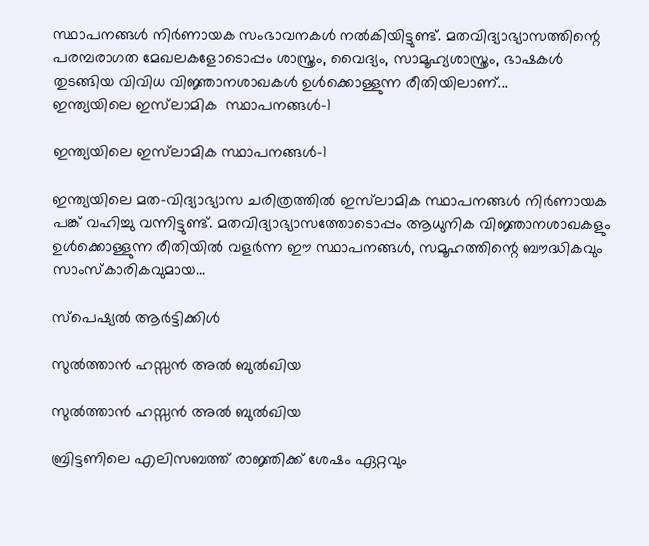സ്ഥാപനങ്ങള്‍ നിര്‍ണായക സംഭാവനകള്‍ നല്‍കിയിട്ടുണ്ട്. മതവിദ്യാഭ്യാസത്തിന്റെ പരമ്പരാഗത മേഖലകളോടൊപ്പം ശാസ്ത്രം, വൈദ്യം, സാമൂഹ്യശാസ്ത്രം, ഭാഷകള്‍ തുടങ്ങിയ വിവിധ വിജ്ഞാനശാഖകള്‍ ഉള്‍ക്കൊള്ളുന്ന രീതിയിലാണ്...
ഇന്ത്യയിലെ ഇസ്‌ലാമിക  സ്ഥാപനങ്ങള്‍-1

ഇന്ത്യയിലെ ഇസ്‌ലാമിക സ്ഥാപനങ്ങള്‍-1

ഇന്ത്യയിലെ മത–വിദ്യാഭ്യാസ ചരിത്രത്തില്‍ ഇസ്‌ലാമിക സ്ഥാപനങ്ങള്‍ നിര്‍ണായക പങ്ക് വഹിച്ചു വന്നിട്ടുണ്ട്. മതവിദ്യാഭ്യാസത്തോടൊപ്പം ആധുനിക വിജ്ഞാനശാഖകളും ഉള്‍ക്കൊള്ളുന്ന രീതിയില്‍ വളര്‍ന്ന ഈ സ്ഥാപനങ്ങള്‍, സമൂഹത്തിന്റെ ബൗദ്ധികവും സാംസ്‌കാരികവുമായ...

സ്പെഷ്യൽ ആർട്ടിക്കിൾ

സുല്‍ത്താന്‍ ഹസ്സന്‍ അല്‍ ബുല്‍ഖിയ

സുല്‍ത്താന്‍ ഹസ്സന്‍ അല്‍ ബുല്‍ഖിയ

ബ്രിട്ടണിലെ എലിസബത്ത് രാജ്ഞിക്ക് ശേഷം ഏറ്റവും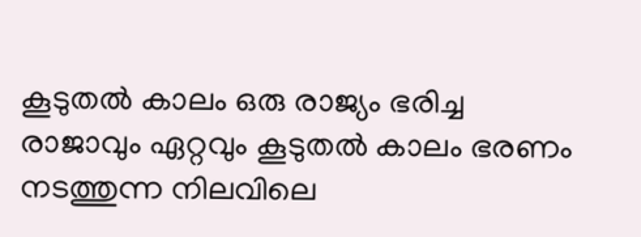കൂടുതല്‍ കാലം ഒരു രാജ്യം ഭരിച്ച രാജാവും ഏറ്റവും കൂടുതല്‍ കാലം ഭരണം നടത്തുന്ന നിലവിലെ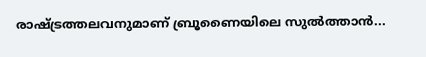രാഷ്ട്രത്തലവനുമാണ് ബ്രൂണൈയിലെ സുല്‍ത്താന്‍...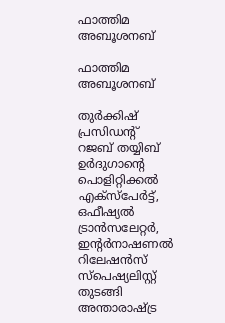ഫാത്തിമ അബൂശനബ്

ഫാത്തിമ അബൂശനബ്

തുര്‍ക്കിഷ് പ്രസിഡന്റ് റജബ് തയ്യിബ് ഉര്‍ദുഗാന്റെ പൊളിറ്റിക്കല്‍ എക്‌സ്‌പേര്‍ട്ട്, ഒഫീഷ്യല്‍ ട്രാന്‍സലേറ്റര്‍, ഇന്റര്‍നാഷണല്‍ റിലേഷന്‍സ് സ്‌പെഷ്യലിസ്റ്റ് തുടങ്ങി അന്താരാഷ്ട്ര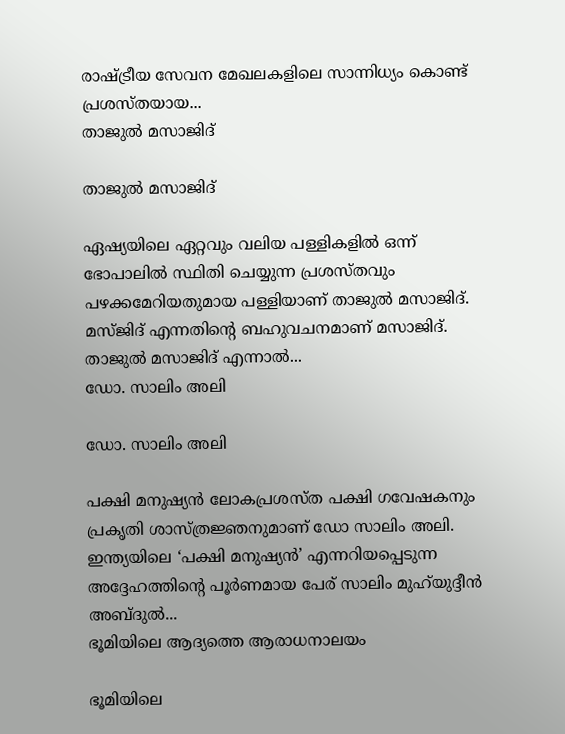രാഷ്ട്രീയ സേവന മേഖലകളിലെ സാന്നിധ്യം കൊണ്ട് പ്രശസ്തയായ...
താജുല്‍ മസാജിദ്

താജുല്‍ മസാജിദ്

ഏഷ്യയിലെ ഏറ്റവും വലിയ പള്ളികളില്‍ ഒന്ന് ഭോപാലില്‍ സ്ഥിതി ചെയ്യുന്ന പ്രശസ്തവും പഴക്കമേറിയതുമായ പള്ളിയാണ് താജുല്‍ മസാജിദ്. മസ്ജിദ് എന്നതിന്റെ ബഹുവചനമാണ് മസാജിദ്. താജുല്‍ മസാജിദ് എന്നാല്‍...
ഡോ. സാലിം അലി

ഡോ. സാലിം അലി

പക്ഷി മനുഷ്യന്‍ ലോകപ്രശസ്ത പക്ഷി ഗവേഷകനും പ്രകൃതി ശാസ്ത്രജ്ഞനുമാണ് ഡോ സാലിം അലി. ഇന്ത്യയിലെ ‘പക്ഷി മനുഷ്യന്‍’ എന്നറിയപ്പെടുന്ന അദ്ദേഹത്തിന്റെ പൂര്‍ണമായ പേര് സാലിം മുഹ്‌യുദ്ദീന്‍ അബ്ദുല്‍...
ഭൂമിയിലെ ആദ്യത്തെ ആരാധനാലയം

ഭൂമിയിലെ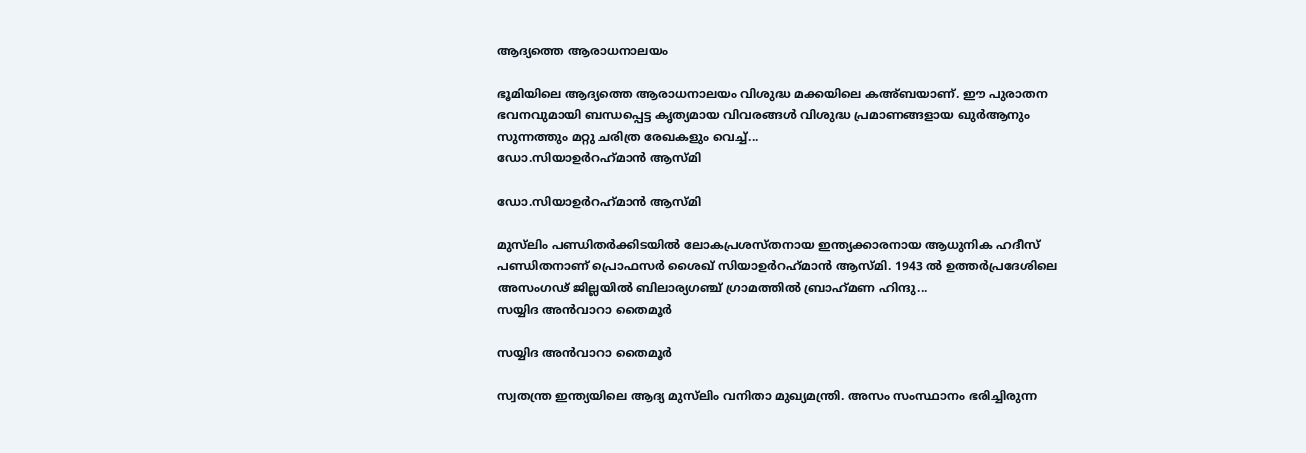ആദ്യത്തെ ആരാധനാലയം

ഭൂമിയിലെ ആദ്യത്തെ ആരാധനാലയം വിശുദ്ധ മക്കയിലെ കഅ്ബയാണ്. ഈ പുരാതന ഭവനവുമായി ബന്ധപ്പെട്ട കൃത്യമായ വിവരങ്ങള്‍ വിശുദ്ധ പ്രമാണങ്ങളായ ഖുര്‍ആനും സുന്നത്തും മറ്റു ചരിത്ര രേഖകളും വെച്ച്...
ഡോ.സിയാഉര്‍റഹ്‌മാന്‍ ആസ്മി

ഡോ.സിയാഉര്‍റഹ്‌മാന്‍ ആസ്മി

മുസ്‌ലിം പണ്ഡിതര്‍ക്കിടയില്‍ ലോകപ്രശസ്തനായ ഇന്ത്യക്കാരനായ ആധുനിക ഹദീസ് പണ്ഡിതനാണ് പ്രൊഫസര്‍ ശൈഖ് സിയാഉര്‍റഹ്‌മാന്‍ ആസ്മി. 1943 ല്‍ ഉത്തര്‍പ്രദേശിലെ അസംഗഢ് ജില്ലയില്‍ ബിലാര്യഗഞ്ച് ഗ്രാമത്തില്‍ ബ്രാഹ്‌മണ ഹിന്ദു...
സയ്യിദ അന്‍വാറാ തൈമൂര്‍

സയ്യിദ അന്‍വാറാ തൈമൂര്‍

സ്വതന്ത്ര ഇന്ത്യയിലെ ആദ്യ മുസ്‌ലിം വനിതാ മുഖ്യമന്ത്രി. അസം സംസ്ഥാനം ഭരിച്ചിരുന്ന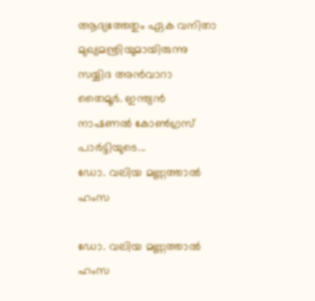ആദ്യത്തേതും ഏക വനിതാ മുഖ്യമന്ത്രിയുമായിരുന്നു സയ്യിദ അന്‍വാറാ തൈമൂര്‍. ഇന്ത്യന്‍ നാഷണല്‍ കോണ്‍ഗ്രസ് പാര്‍ട്ടിയുടെ...
ഡോ. വലിയ മണ്ണത്താല്‍ ഹംസ

ഡോ. വലിയ മണ്ണത്താല്‍ ഹംസ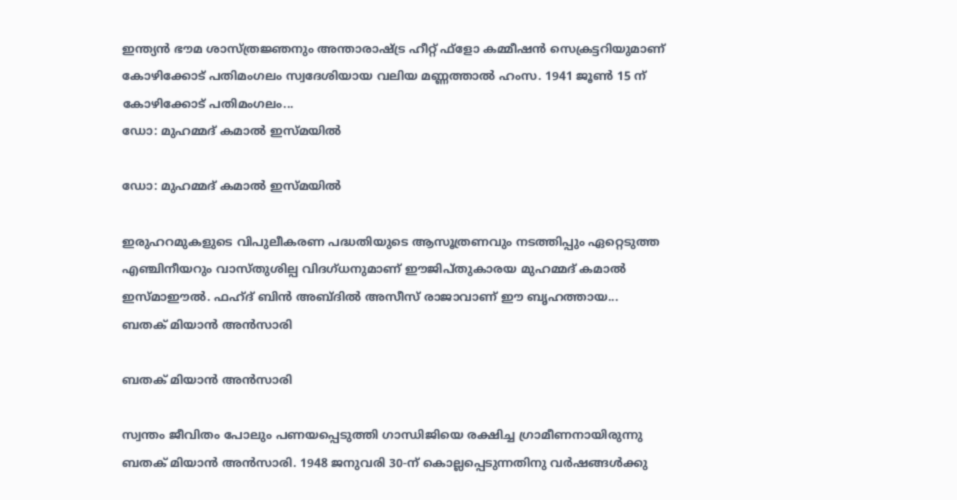ഇന്ത്യന്‍ ഭൗമ ശാസ്ത്രജ്ഞനും അന്താരാഷ്ട്ര ഹീറ്റ് ഫ്‌ളോ കമ്മീഷന്‍ സെക്രട്ടറിയുമാണ് കോഴിക്കോട് പതിമംഗലം സ്വദേശിയായ വലിയ മണ്ണത്താല്‍ ഹംസ. 1941 ജൂണ്‍ 15 ന് കോഴിക്കോട് പതിമംഗലം...
ഡോ: മുഹമ്മദ് കമാല്‍ ഇസ്മയില്‍

ഡോ: മുഹമ്മദ് കമാല്‍ ഇസ്മയില്‍

ഇരുഹറമുകളുടെ വിപുലീകരണ പദ്ധതിയുടെ ആസൂത്രണവും നടത്തിപ്പും ഏറ്റെടുത്ത എഞ്ചിനീയറും വാസ്തുശില്പ വിദഗ്ധനുമാണ് ഈജിപ്തുകാരയ മുഹമ്മദ് കമാല്‍ ഇസ്മാഈല്‍. ഫഹ്ദ് ബിന്‍ അബ്ദില്‍ അസീസ് രാജാവാണ് ഈ ബൃഹത്തായ...
ബതക് മിയാന്‍ അന്‍സാരി

ബതക് മിയാന്‍ അന്‍സാരി

സ്വന്തം ജീവിതം പോലും പണയപ്പെടുത്തി ഗാന്ധിജിയെ രക്ഷിച്ച ഗ്രാമീണനായിരുന്നു ബതക് മിയാന്‍ അന്‍സാരി. 1948 ജനുവരി 30-ന് കൊല്ലപ്പെടുന്നതിനു വര്‍ഷങ്ങള്‍ക്കു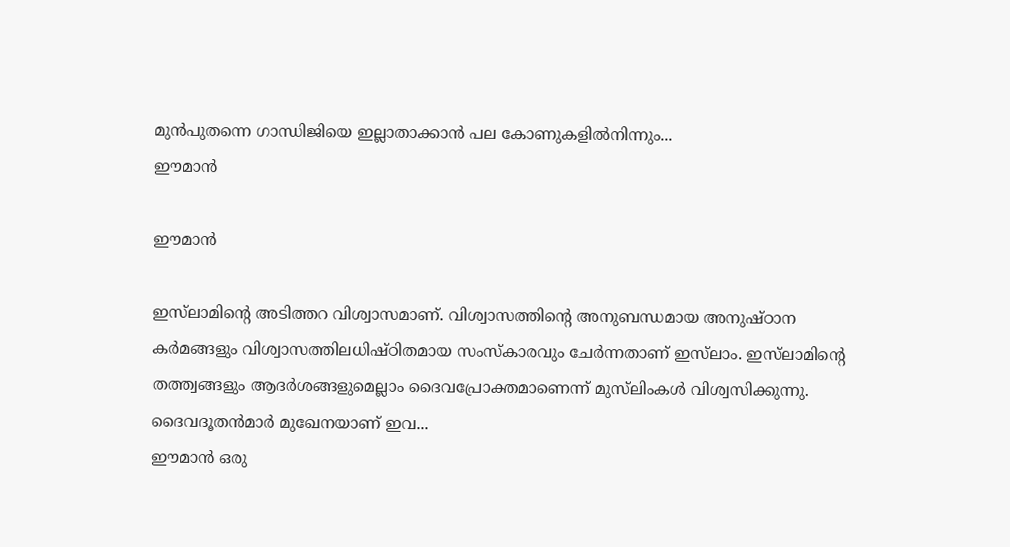മുന്‍പുതന്നെ ഗാന്ധിജിയെ ഇല്ലാതാക്കാന്‍ പല കോണുകളില്‍നിന്നും...
ഈമാന്‍

ഈമാന്‍

ഇസ്‌ലാമിന്റെ അടിത്തറ വിശ്വാസമാണ്. വിശ്വാസത്തിന്റെ അനുബന്ധമായ അനുഷ്ഠാന കര്‍മങ്ങളും വിശ്വാസത്തിലധിഷ്ഠിതമായ സംസ്‌കാരവും ചേര്‍ന്നതാണ് ഇസ്‌ലാം. ഇസ്‌ലാമിന്റെ തത്ത്വങ്ങളും ആദര്‍ശങ്ങളുമെല്ലാം ദൈവപ്രോക്തമാണെന്ന് മുസ്‌ലിംകള്‍ വിശ്വസിക്കുന്നു. ദൈവദൂതന്‍മാര്‍ മുഖേനയാണ് ഇവ...
ഈമാന്‍ ഒരു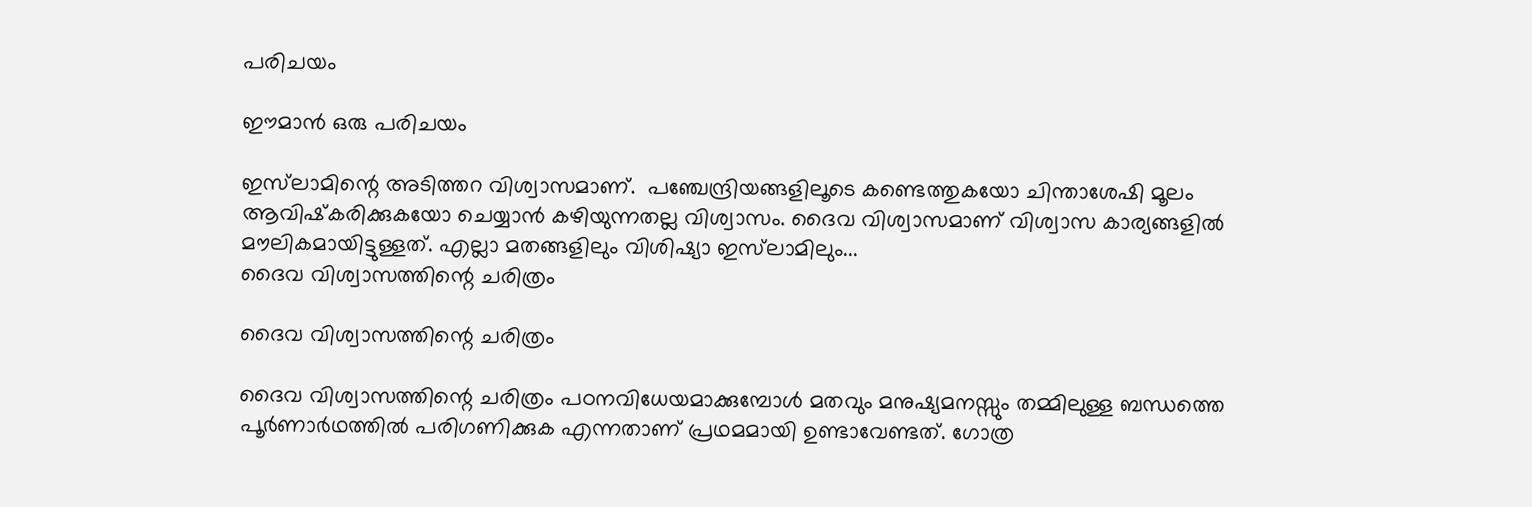പരിചയം

ഈമാന്‍ ഒരു പരിചയം

ഇസ്‌ലാമിന്റെ അടിത്തറ വിശ്വാസമാണ്.  പഞ്ചേന്ദ്രിയങ്ങളിലൂടെ കണ്ടെത്തുകയോ ചിന്താശേഷി മൂലം ആവിഷ്‌കരിക്കുകയോ ചെയ്യാന്‍ കഴിയുന്നതല്ല വിശ്വാസം. ദൈവ വിശ്വാസമാണ് വിശ്വാസ കാര്യങ്ങളില്‍ മൗലികമായിട്ടുള്ളത്. എല്ലാ മതങ്ങളിലും വിശിഷ്യാ ഇസ്‌ലാമിലും...
ദൈവ വിശ്വാസത്തിന്റെ ചരിത്രം

ദൈവ വിശ്വാസത്തിന്റെ ചരിത്രം

ദൈവ വിശ്വാസത്തിന്റെ ചരിത്രം പഠനവിധേയമാക്കുമ്പോള്‍ മതവും മനുഷ്യമനസ്സും തമ്മിലുള്ള ബന്ധത്തെ പൂര്‍ണാര്‍ഥത്തില്‍ പരിഗണിക്കുക എന്നതാണ് പ്രഥമമായി ഉണ്ടാവേണ്ടത്. ഗോത്ര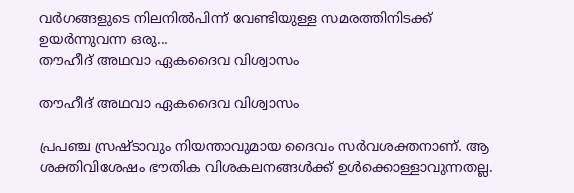വര്‍ഗങ്ങളുടെ നിലനില്‍പിന്ന് വേണ്ടിയുള്ള സമരത്തിനിടക്ക് ഉയര്‍ന്നുവന്ന ഒരു...
തൗഹീദ് അഥവാ ഏകദൈവ വിശ്വാസം

തൗഹീദ് അഥവാ ഏകദൈവ വിശ്വാസം

പ്രപഞ്ച സ്രഷ്ടാവും നിയന്താവുമായ ദൈവം സര്‍വശക്തനാണ്. ആ ശക്തിവിശേഷം ഭൗതിക വിശകലനങ്ങള്‍ക്ക് ഉള്‍ക്കൊള്ളാവുന്നതല്ല.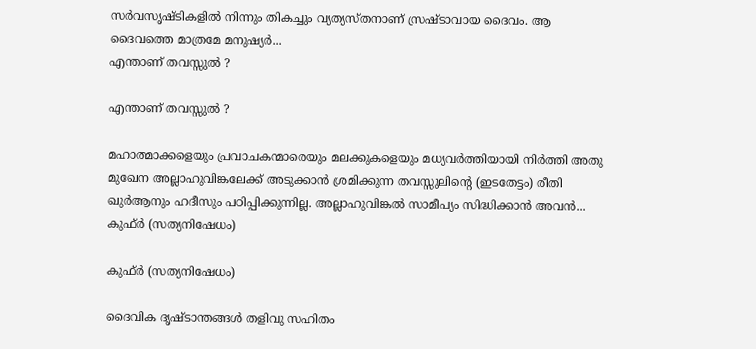സര്‍വസൃഷ്ടികളില്‍ നിന്നും തികച്ചും വ്യത്യസ്തനാണ് സ്രഷ്ടാവായ ദൈവം. ആ ദൈവത്തെ മാത്രമേ മനുഷ്യര്‍...
എന്താണ് തവസ്സുല്‍ ?

എന്താണ് തവസ്സുല്‍ ?

മഹാത്മാക്കളെയും പ്രവാചകന്മാരെയും മലക്കുകളെയും മധ്യവര്‍ത്തിയായി നിര്‍ത്തി അതു മുഖേന അല്ലാഹുവിങ്കലേക്ക് അടുക്കാന്‍ ശ്രമിക്കുന്ന തവസ്സുലിന്റെ (ഇടതേട്ടം) രീതി ഖുര്‍ആനും ഹദീസും പഠിപ്പിക്കുന്നില്ല. അല്ലാഹുവിങ്കല്‍ സാമീപ്യം സിദ്ധിക്കാന്‍ അവന്‍...
കുഫ്ര്‍ (സത്യനിഷേധം)

കുഫ്ര്‍ (സത്യനിഷേധം)

ദൈവിക ദൃഷ്‌ടാന്തങ്ങൾ തളിവു സഹിതം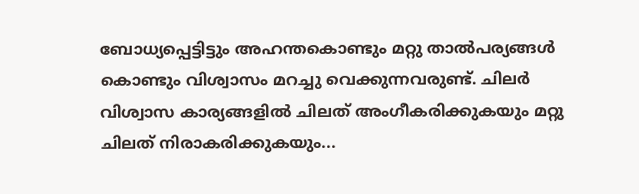ബോധ്യപ്പെട്ടിട്ടും അഹന്തകൊണ്ടും മറ്റു താൽപര്യങ്ങൾ കൊണ്ടും വിശ്വാസം മറച്ചു വെക്കുന്നവരുണ്ട്‌. ചിലർ വിശ്വാസ കാര്യങ്ങളിൽ ചിലത്‌ അംഗീകരിക്കുകയും മറ്റു ചിലത്‌ നിരാകരിക്കുകയും...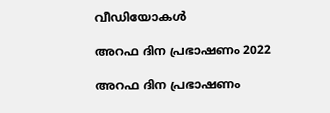വീഡിയോകൾ

അറഫ ദിന പ്രഭാഷണം 2022

അറഫ ദിന പ്രഭാഷണം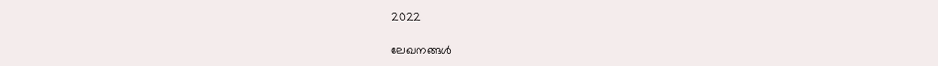2022

ലേഖനങ്ങൾ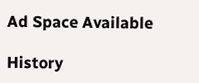Ad Space Available

History